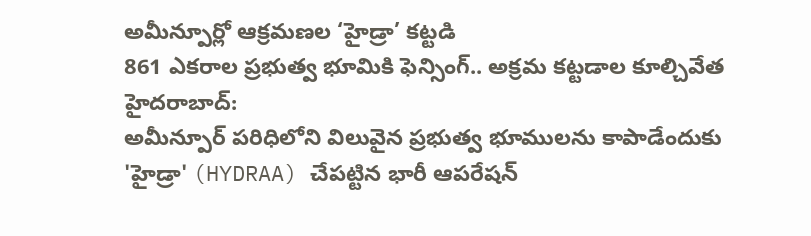అమీన్పూర్లో ఆక్రమణల ‘హైడ్రా’ కట్టడి
861 ఎకరాల ప్రభుత్వ భూమికి ఫెన్సింగ్.. అక్రమ కట్టడాల కూల్చివేత
హైదరాబాద్:
అమీన్పూర్ పరిధిలోని విలువైన ప్రభుత్వ భూములను కాపాడేందుకు 'హైడ్రా' (HYDRAA) చేపట్టిన భారీ ఆపరేషన్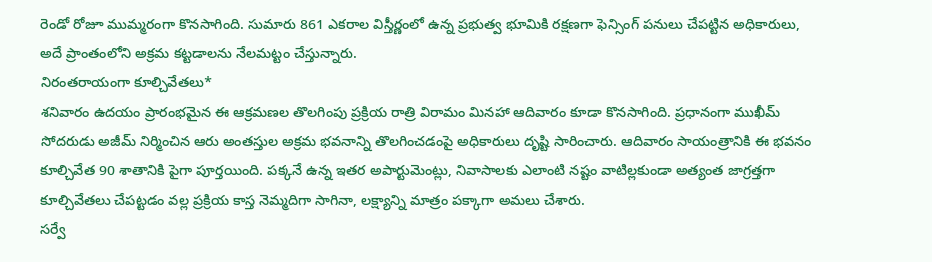రెండో రోజూ ముమ్మరంగా కొనసాగింది. సుమారు 861 ఎకరాల విస్తీర్ణంలో ఉన్న ప్రభుత్వ భూమికి రక్షణగా ఫెన్సింగ్ పనులు చేపట్టిన అధికారులు, అదే ప్రాంతంలోని అక్రమ కట్టడాలను నేలమట్టం చేస్తున్నారు.
నిరంతరాయంగా కూల్చివేతలు*
శనివారం ఉదయం ప్రారంభమైన ఈ ఆక్రమణల తొలగింపు ప్రక్రియ రాత్రి విరామం మినహా ఆదివారం కూడా కొనసాగింది. ప్రధానంగా ముఖీమ్ సోదరుడు అజీమ్ నిర్మించిన ఆరు అంతస్తుల అక్రమ భవనాన్ని తొలగించడంపై అధికారులు దృష్టి సారించారు. ఆదివారం సాయంత్రానికి ఈ భవనం కూల్చివేత 90 శాతానికి పైగా పూర్తయింది. పక్కనే ఉన్న ఇతర అపార్టుమెంట్లు, నివాసాలకు ఎలాంటి నష్టం వాటిల్లకుండా అత్యంత జాగ్రత్తగా కూల్చివేతలు చేపట్టడం వల్ల ప్రక్రియ కాస్త నెమ్మదిగా సాగినా, లక్ష్యాన్ని మాత్రం పక్కాగా అమలు చేశారు.
సర్వే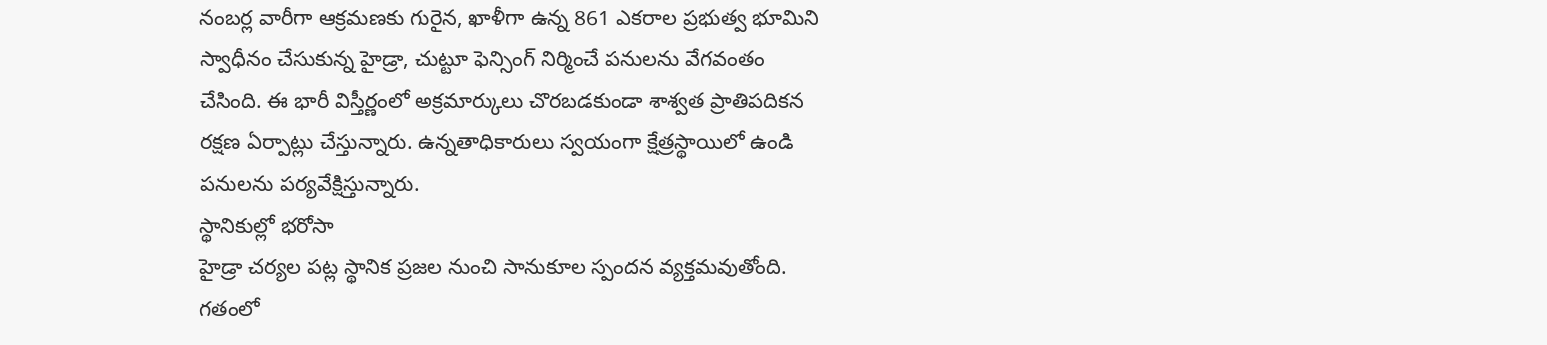నంబర్ల వారీగా ఆక్రమణకు గురైన, ఖాళీగా ఉన్న 861 ఎకరాల ప్రభుత్వ భూమిని స్వాధీనం చేసుకున్న హైడ్రా, చుట్టూ ఫెన్సింగ్ నిర్మించే పనులను వేగవంతం చేసింది. ఈ భారీ విస్తీర్ణంలో అక్రమార్కులు చొరబడకుండా శాశ్వత ప్రాతిపదికన రక్షణ ఏర్పాట్లు చేస్తున్నారు. ఉన్నతాధికారులు స్వయంగా క్షేత్రస్థాయిలో ఉండి పనులను పర్యవేక్షిస్తున్నారు.
స్థానికుల్లో భరోసా
హైడ్రా చర్యల పట్ల స్థానిక ప్రజల నుంచి సానుకూల స్పందన వ్యక్తమవుతోంది. గతంలో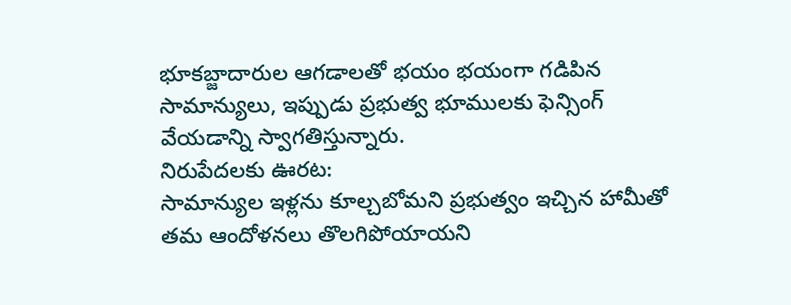భూకబ్జాదారుల ఆగడాలతో భయం భయంగా గడిపిన సామాన్యులు, ఇప్పుడు ప్రభుత్వ భూములకు ఫెన్సింగ్ వేయడాన్ని స్వాగతిస్తున్నారు.
నిరుపేదలకు ఊరట:
సామాన్యుల ఇళ్లను కూల్చబోమని ప్రభుత్వం ఇచ్చిన హామీతో తమ ఆందోళనలు తొలగిపోయాయని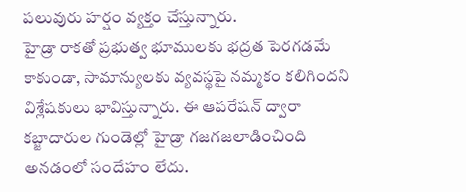పలువురు హర్షం వ్యక్తం చేస్తున్నారు.
హైడ్రా రాకతో ప్రభుత్వ భూములకు భద్రత పెరగడమే కాకుండా, సామాన్యులకు వ్యవస్థపై నమ్మకం కలిగిందని విశ్లేషకులు భావిస్తున్నారు. ఈ ఆపరేషన్ ద్వారా కబ్జాదారుల గుండెల్లో హైడ్రా గజగజలాడించింది అనడంలో సందేహం లేదు.